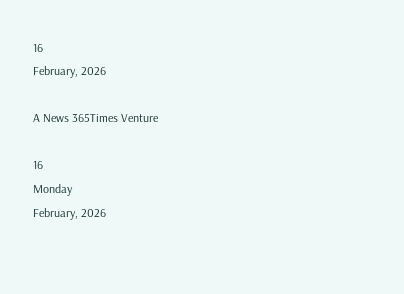16
February, 2026

A News 365Times Venture

16
Monday
February, 2026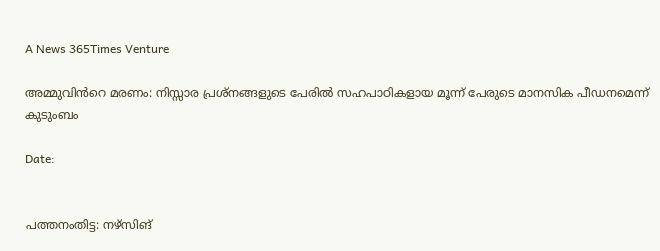A News 365Times Venture

അമ്മുവിൻറെ മരണം: നിസ്സാര പ്രശ്നങ്ങളുടെ പേരിൽ സഹപാഠികളായ മൂന്ന് പേരുടെ മാനസിക പീഡനമെന്ന് കുടുംബം

Date:


പത്തനംതിട്ട: നഴ്സിങ്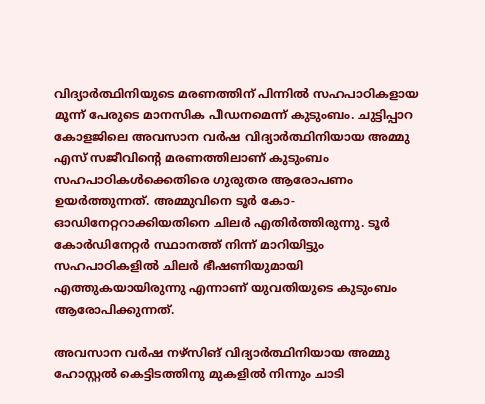വിദ്യാർത്ഥിനിയുടെ മരണത്തിന് പിന്നിൽ സഹപാഠികളായ മൂന്ന് പേരുടെ മാനസിക പീഡനമെന്ന് കുടുംബം. ചുട്ടിപ്പാറ കോളജിലെ അവസാന വർഷ വിദ്യാർത്ഥിനിയായ അമ്മു എസ് സജീവിന്റെ മരണത്തിലാണ് കുടുംബം സഹപാഠികൾക്കെതിരെ ഗുരുതര ആരോപണം ഉയർത്തുന്നത്. അമ്മുവിനെ ടൂർ കോ- ഓഡിനേറ്ററാക്കിയതിനെ ചിലർ എതിർത്തിരുന്നു. ടൂ‌ർ കോർഡിനേറ്റർ സ്ഥാനത്ത് നിന്ന് മാറിയിട്ടും സഹപാഠികളിൽ ചിലർ ഭീഷണിയുമായി എത്തുകയായിരുന്നു എന്നാണ് യുവതിയുടെ കുടുംബം ആരോപിക്കുന്നത്.

അവസാന വ‌ർഷ നഴ്സിങ് വിദ്യാർത്ഥിനിയായ അമ്മു ഹോസ്റ്റൽ കെട്ടിടത്തിനു മുകളിൽ നിന്നും ചാടി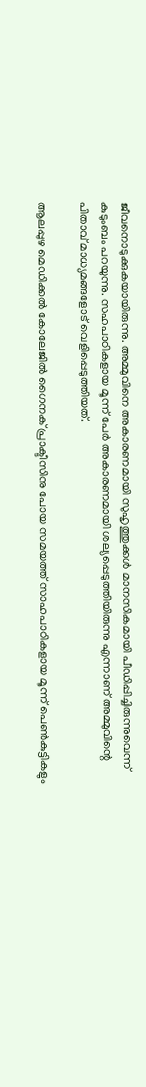ജീവനൊടുക്കുകയായിരുന്നു. അമ്മുവിനെ അകാരണമായി സുഹൃത്തുക്കൾ മാനസികമായി പീഡിപ്പിച്ചിരുന്നുവെന്ന് കുടുംബം പറയുന്നു. സഹപാഠികളായ മൂന്ന് പേർ അകാരണമായി ശല്യപ്പെടുത്തിയിരുന്നു എന്നാണ് അമ്മുവിന്റെ പിതാവ് മാധ്യമങ്ങളോട് വെളിപ്പെടുത്തിയത്.

ആലപ്പുഴ മെഡിക്കൽ കോലേജിൽ ഗൈനക് പ്രാക്ടീസിനു പോയ സമയത്ത് സാഹപാഠികളായ മൂന്ന് പെൺകുട്ടികളും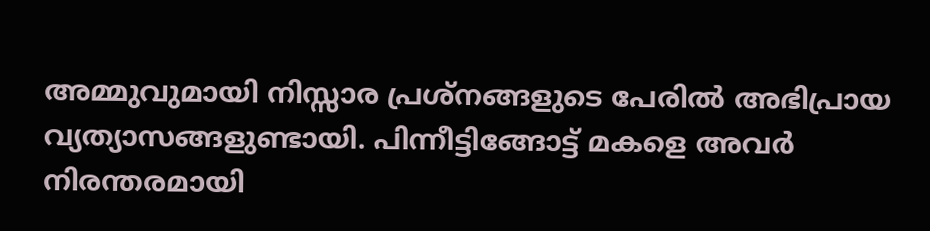അമ്മുവുമായി നിസ്സാര പ്രശ്നങ്ങളുടെ പേരിൽ അഭിപ്രായ വ്യത്യാസങ്ങളുണ്ടായി. പിന്നീട്ടിങ്ങോട്ട് മകളെ അവർ നിരന്തരമായി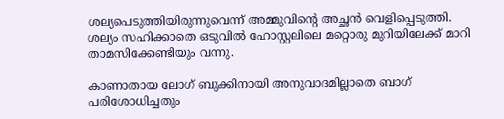ശല്യപെടുത്തിയിരുന്നുവെന്ന് അമ്മുവിന്റെ അച്ഛൻ വെളിപ്പെടുത്തി. ശല്യം സഹിക്കാതെ ഒടുവിൽ ഹോസ്റ്റലിലെ മറ്റൊരു മുറിയിലേക്ക് മാറി താമസിക്കേണ്ടിയും വന്നു.

കാണാതായ ലോഗ് ബുക്കിനായി അനുവാദമില്ലാതെ ബാഗ് പരിശോധിച്ചതും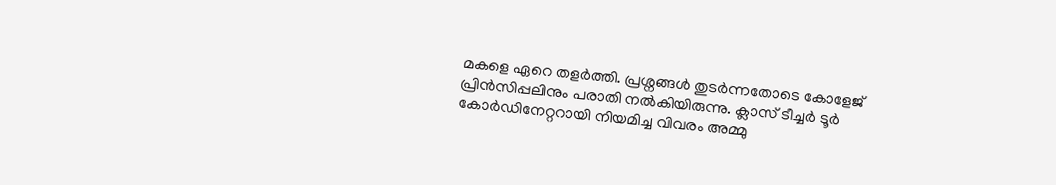മകളെ ഏറെ തളർത്തി. പ്രശ്നങ്ങൾ തുടർന്നതോടെ കോളേജ് പ്രിൻസിപ്പലിനും പരാതി നൽകിയിരുന്നു. ക്ലാസ് ടീച്ചർ ടൂർ കോർഡിനേറ്ററായി നിയമിച്ച വിവരം അമ്മു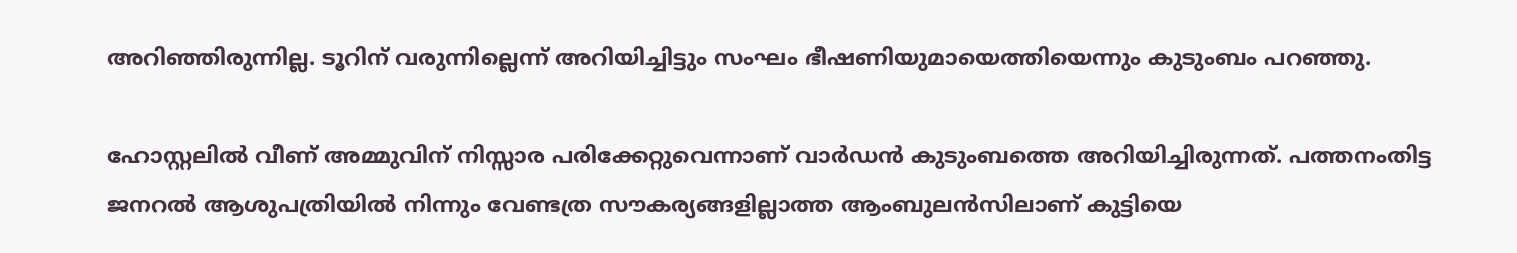അറിഞ്ഞിരുന്നില്ല. ടൂറിന് വരുന്നില്ലെന്ന് അറിയിച്ചിട്ടും സംഘം ഭീഷണിയുമായെത്തിയെന്നും കുടുംബം പറഞ്ഞു.

ഹോസ്റ്റലിൽ വീണ് അമ്മുവിന് നിസ്സാര പരിക്കേറ്റുവെന്നാണ് വാർഡൻ കുടുംബത്തെ അറിയിച്ചിരുന്നത്. പത്തനംതിട്ട ജനറൽ ആശുപത്രിയിൽ നിന്നും വേണ്ടത്ര സൗകര്യങ്ങളില്ലാത്ത ആംബുലൻസിലാണ് കുട്ടിയെ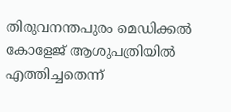തിരുവനന്തപുരം മെഡിക്കൽ കോളേജ് ആശുപത്രിയിൽ എത്തിച്ചതെന്ന്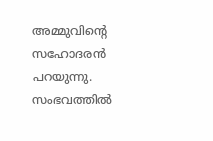അമ്മുവിൻ്റെ സഹോദരൻ പറയുന്നു. സംഭവത്തിൽ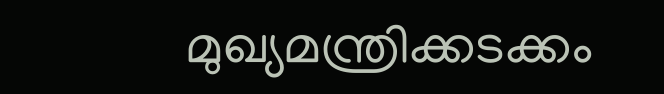മുഖ്യമന്ത്രിക്കടക്കം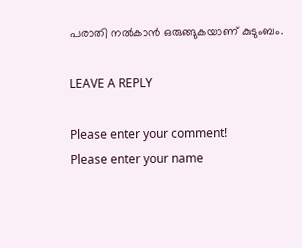പരാതി നൽകാൻ ഒരുങ്ങുകയാണ് കുടുംബം.

LEAVE A REPLY

Please enter your comment!
Please enter your name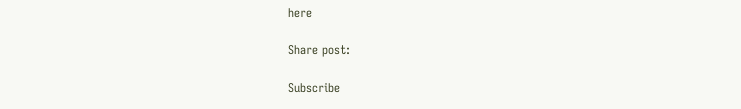here

Share post:

Subscribe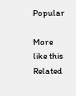Popular

More like this
Related